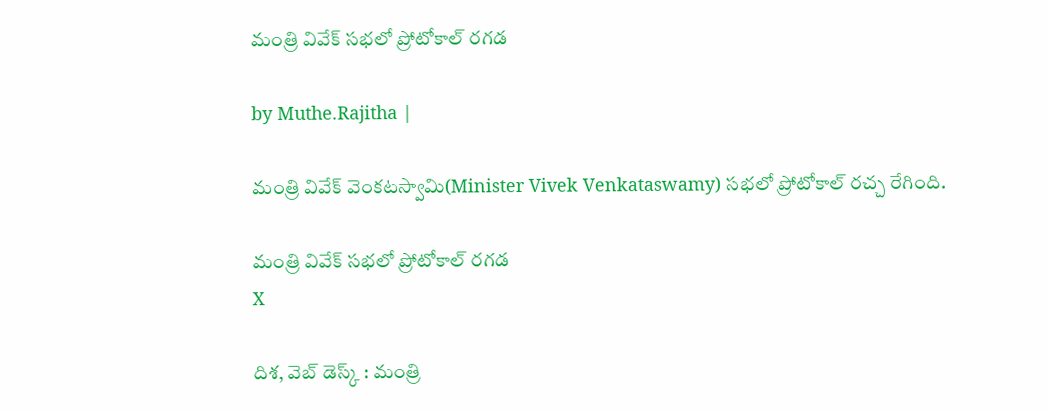మంత్రి వివేక్ సభలో ప్రోటోకాల్ రగడ

by Muthe.Rajitha |

మంత్రి వివేక్ వెంకటస్వామి(Minister Vivek Venkataswamy) సభలో ప్రోటోకాల్ రచ్చ రేగింది.

మంత్రి వివేక్ సభలో ప్రోటోకాల్ రగడ
X

దిశ, వెబ్ డెస్క్ : మంత్రి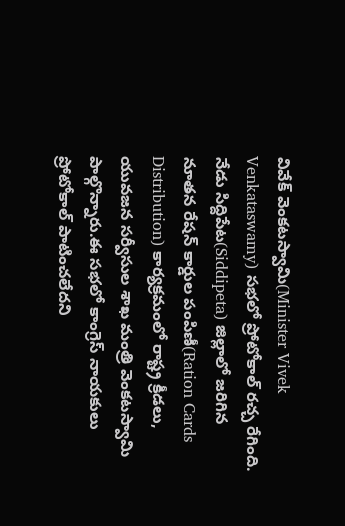వివేక్ వెంకటస్వామి(Minister Vivek Venkataswamy) సభలో ప్రోటోకాల్ రచ్చ రేగింది. నేడు సిద్దిపేట(Siddipeta) జిల్లాలో జరిగిన నూతన రేషన్ కార్డుల పంపిణీ(Ration Cards Distribution) కార్యక్రమంలో రాష్ట్ర క్రీడలు, యువజన సర్వీసుల శాఖ మంత్రి వెంకటస్వామి పాల్గొన్నారు.ఈ సభలో కాంగ్రెస్ నాయకులు ప్రోటోకాల్ పాటించలేదని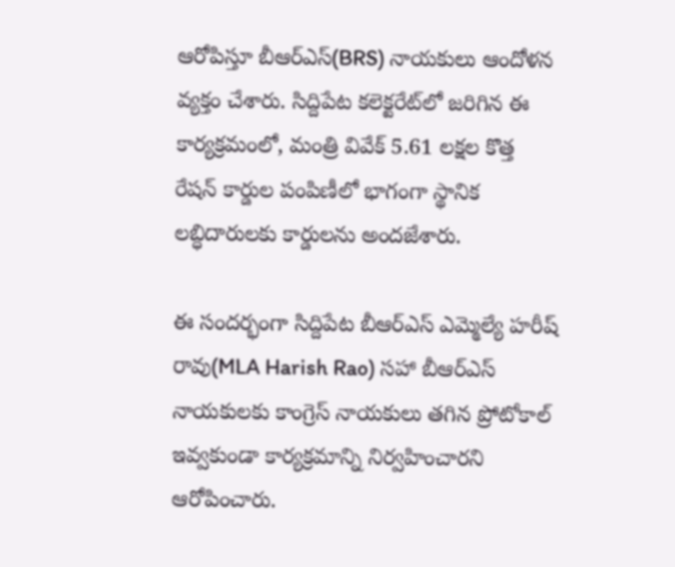ఆరోపిస్తూ బీఆర్ఎస్(BRS) నాయకులు ఆందోళన వ్యక్తం చేశారు. సిద్దిపేట కలెక్టరేట్‌లో జరిగిన ఈ కార్యక్రమంలో, మంత్రి వివేక్ 5.61 లక్షల కొత్త రేషన్ కార్డుల పంపిణీలో భాగంగా స్థానిక లబ్ధిదారులకు కార్డులను అందజేశారు.

ఈ సందర్భంగా సిద్దిపేట బీఆర్ఎస్ ఎమ్మెల్యే హరీష్ రావు(MLA Harish Rao) సహా బీఆర్ఎస్ నాయకులకు కాంగ్రెస్ నాయకులు తగిన ప్రోటోకాల్ ఇవ్వకుండా కార్యక్రమాన్ని నిర్వహించారని ఆరోపించారు.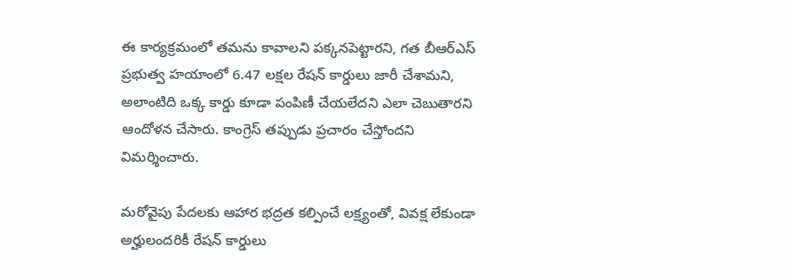ఈ కార్యక్రమంలో తమను కావాలని పక్కనపెట్టారని, గత బీఆర్ఎస్ ప్రభుత్వ హయాంలో 6.47 లక్షల రేషన్ కార్డులు జారీ చేశామని, అలాంటిది ఒక్క కార్డు కూడా పంపిణీ చేయలేదని ఎలా చెబుతారని ఆందోళన చేసారు. కాంగ్రెస్ తప్పుడు ప్రచారం చేస్తోందని విమర్శించారు.

మరోవైపు పేదలకు ఆహార భద్రత కల్పించే లక్ష్యంతో, వివక్ష లేకుండా అర్హులందరికీ రేషన్ కార్డులు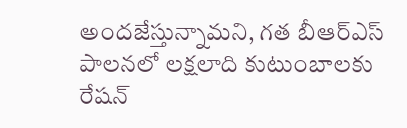అందజేస్తున్నామని, గత బీఆర్ఎస్ పాలనలో లక్షలాది కుటుంబాలకు రేషన్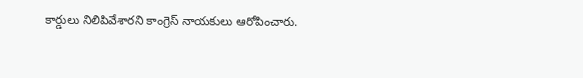కార్డులు నిలిపివేశారని కాంగ్రెస్ నాయకులు ఆరోపించారు.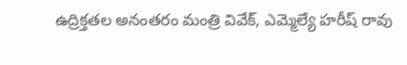ఉద్రిక్తతల అనంతరం మంత్రి వివేక్, ఎమ్మెల్యే హరీష్ రావు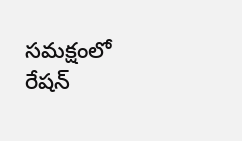సమక్షంలో రేషన్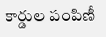కార్డుల పంపిణీ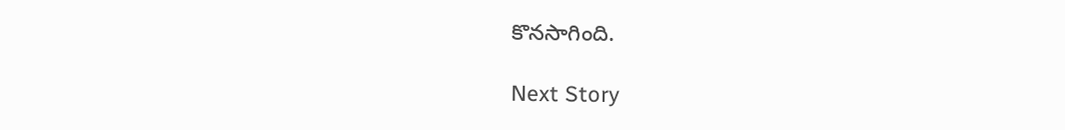కొనసాగింది.

Next Story